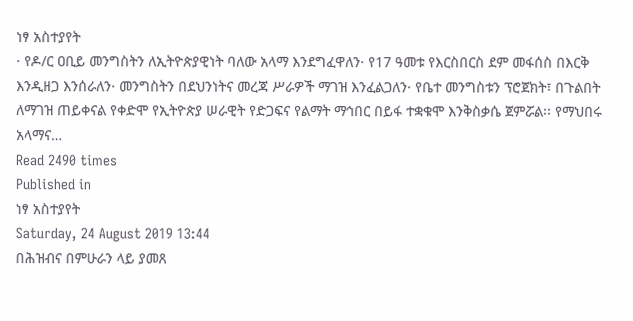ነፃ አስተያየት
· የዶ/ር ዐቢይ መንግስትን ለኢትዮጵያዊነት ባለው አላማ እንደግፈዋለን· የ17 ዓመቱ የእርስበርስ ደም መፋሰስ በእርቅ እንዲዘጋ እንሰራለን· መንግስትን በደህንነትና መረጃ ሥራዎች ማገዝ እንፈልጋለን· የቤተ መንግስቱን ፕሮጀክት፣ በጉልበት ለማገዝ ጠይቀናል የቀድሞ የኢትዮጵያ ሠራዊት የድጋፍና የልማት ማኅበር በይፋ ተቋቁሞ እንቅስቃሴ ጀምሯል፡፡ የማህበሩ አላማና…
Read 2490 times
Published in
ነፃ አስተያየት
Saturday, 24 August 2019 13:44
በሕዝብና በምሁራን ላይ ያመጸ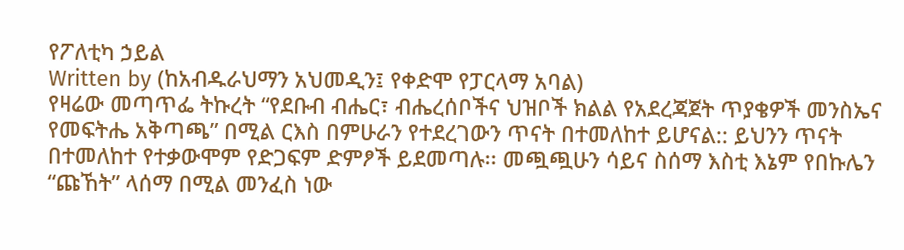የፖለቲካ ኃይል
Written by (ከአብዱራህማን አህመዲን፤ የቀድሞ የፓርላማ አባል)
የዛሬው መጣጥፌ ትኩረት “የደቡብ ብሔር፣ ብሔረሰቦችና ህዝቦች ክልል የአደረጃጀት ጥያቄዎች መንስኤና የመፍትሔ አቅጣጫ” በሚል ርእስ በምሁራን የተደረገውን ጥናት በተመለከተ ይሆናል:: ይህንን ጥናት በተመለከተ የተቃውሞም የድጋፍም ድምፆች ይደመጣሉ፡፡ መጯጯሁን ሳይና ስሰማ እስቲ እኔም የበኩሌን “ጩኸት” ላሰማ በሚል መንፈስ ነው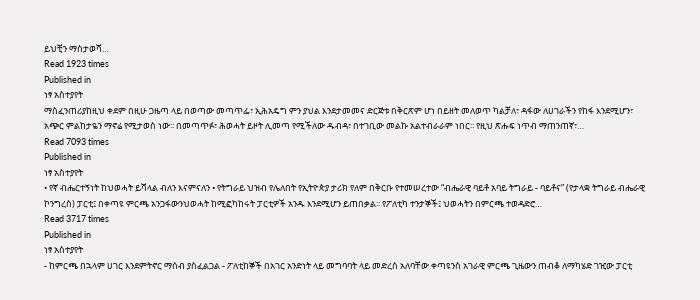ይህቺን ማስታወሻ…
Read 1923 times
Published in
ነፃ አስተያየት
ማስፈንጠሪያከዚህ ቀደም በዚሁ ጋዜጣ ላይ በወጣው መጣጥፌ፣ ኢሕአዴግ ምን ያህል እንደታመመና ድርጅቱ በቅርጽም ሆነ በይዘት መለወጥ ካልቻለ፣ ዳፋው ለሀገራችን የከፋ እንደሚሆን፣ አጭር ምልከታዬን ማኖሬ የሚታወስ ነው፡፡ በመጣጥፉ፣ ሕወሓት ይዞት ሊመጣ የሚችለው ዱብዳ፣ በተገቢው መልኩ አልተብራራም ነበር፡፡ የዚህ ጽሑፍ ነጥብ ማጠንጠኛ፣…
Read 7093 times
Published in
ነፃ አስተያየት
• የኛ ብሔርተኝነት ከህወሓት ይሻላል ብለን እናምናለን • የትግራይ ህዝብ የሌለበት የኢትዮጵያ ታሪክ የለም በቅርቡ የተመሠረተው “ብሔራዊ ባይቶ አባይ ትግራይ - ባይቶና” (የታላቋ ትግራይ ብሔራዊ ኮንግረስ) ፓርቲ፤ በቀጣዩ ምርጫ አንጋፋውንህወሓት ከሚፎካከሩት ፓርቲዎች አንዱ እንደሚሆን ይጠበቃል፡፡ የፖለቲካ ተንታኞች፤ ህወሓትን በምርጫ ተወዳድሮ…
Read 3717 times
Published in
ነፃ አስተያየት
- ከምርጫ በኋላም ሀገር እንደምትኖር ማሰብ ያስፈልጋል - ፖለቲከኞች በአገር አንድነት ላይ መግባባት ላይ መድረስ አለባቸው ቀጣዩንስ አገራዊ ምርጫ ጊዜውን ጠብቆ ለማካሄድ ገዢው ፓርቲ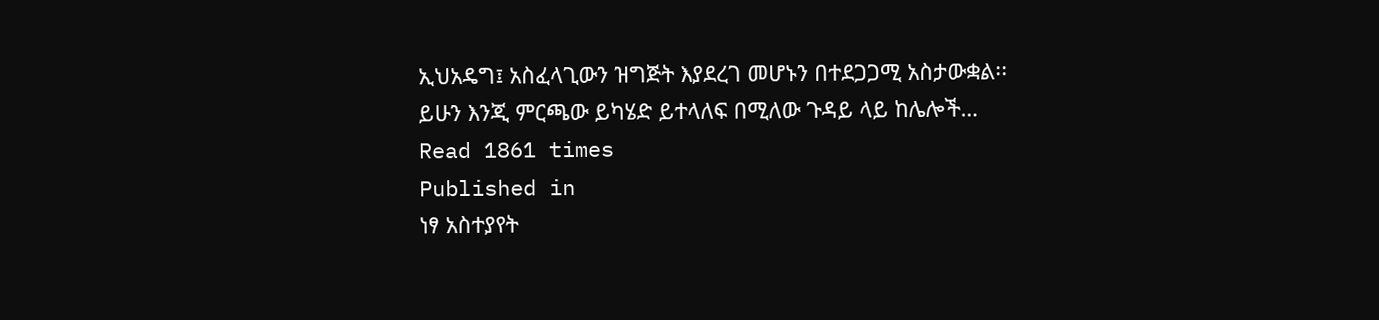ኢህአዴግ፤ አስፈላጊውን ዝግጅት እያደረገ መሆኑን በተደጋጋሚ አስታውቋል፡፡ ይሁን እንጂ ምርጫው ይካሄድ ይተላለፍ በሚለው ጉዳይ ላይ ከሌሎች…
Read 1861 times
Published in
ነፃ አስተያየት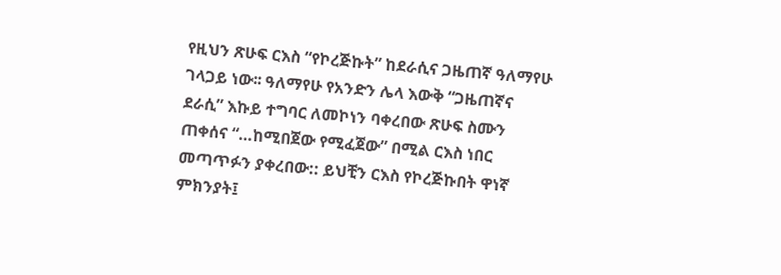የዚህን ጽሁፍ ርእስ “የኮረጅኩት” ከደራሲና ጋዜጠኛ ዓለማየሁ ገላጋይ ነው፡፡ ዓለማየሁ የአንድን ሌላ እውቅ “ጋዜጠኛና ደራሲ” እኩይ ተግባር ለመኮነን ባቀረበው ጽሁፍ ስሙን ጠቀሰና “…ከሚበጀው የሚፈጀው” በሚል ርእስ ነበር መጣጥፉን ያቀረበው:: ይህቺን ርእስ የኮረጅኩበት ዋነኛ ምክንያት፤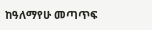ከዓለማየሁ መጣጥፍ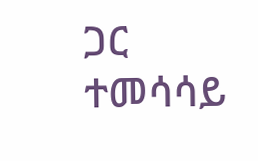ጋር ተመሳሳይ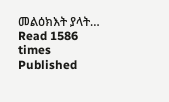መልዕክእት ያላት…
Read 1586 times
Published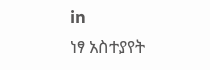in
ነፃ አስተያየት